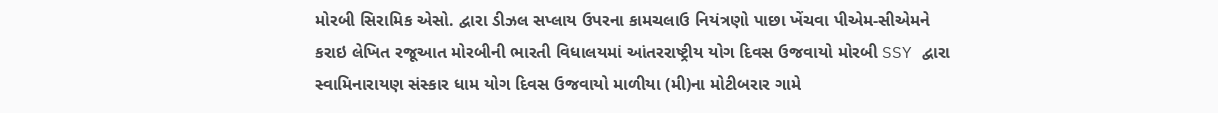મોરબી સિરામિક એસો. દ્વારા ડીઝલ સપ્લાય ઉપરના કામચલાઉ નિયંત્રણો પાછા ખેંચવા પીએમ-સીએમને કરાઇ લેખિત રજૂઆત મોરબીની ભારતી વિધાલયમાં આંતરરાષ્ટ્રીય યોગ દિવસ ઉજવાયો મોરબી SSY દ્વારા સ્વામિનારાયણ સંસ્કાર ધામ યોગ દિવસ ઉજવાયો માળીયા (મી)ના મોટીબરાર ગામે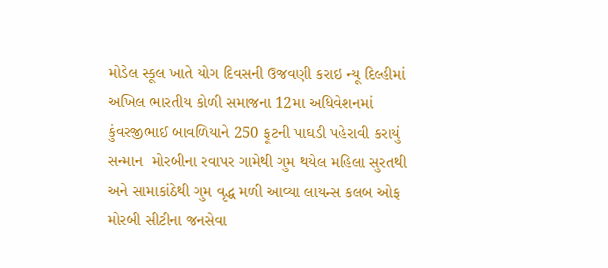મોડેલ સ્કૂલ ખાતે યોગ દિવસની ઉજવણી કરાઇ ન્યૂ દિલ્હીમાં અખિલ ભારતીય કોળી સમાજના 12મા અધિવેશનમાં કુંવરજીભાઈ બાવળિયાને 250 ફૂટની પાઘડી પહેરાવી કરાયું સન્માન  મોરબીના રવાપર ગામેથી ગુમ થયેલ મહિલા સુરતથી અને સામાકાંઠેથી ગુમ વૃદ્ધ મળી આવ્યા લાયન્સ કલબ ઓફ મોરબી સીટીના જનસેવા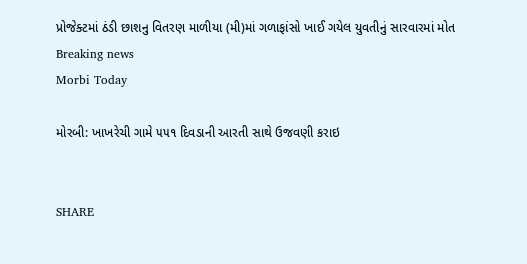પ્રોજેક્ટમાં ઠંડી છાશનુ વિતરણ માળીયા (મી)માં ગળાફાંસો ખાઈ ગયેલ યુવતીનું સારવારમાં મોત
Breaking news
Morbi Today

મોરબી: ખાખરેચી ગામે ૫૫૧ દિવડાની આરતી સાથે ઉજવણી કરાઇ


SHARE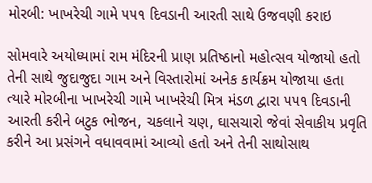મોરબી: ખાખરેચી ગામે ૫૫૧ દિવડાની આરતી સાથે ઉજવણી કરાઇ

સોમવારે અયોધ્યામાં રામ મંદિરની પ્રાણ પ્રતિષ્ઠાનો મહોત્સવ યોજાયો હતો તેની સાથે જુદાજુદા ગામ અને વિસ્તારોમાં અનેક કાર્યક્રમ યોજાયા હતા ત્યારે મોરબીના ખાખરેચી ગામે ખાખરેચી મિત્ર મંડળ દ્વારા ૫૫૧ દિવડાની આરતી કરીને બટુક ભોજન, ચકલાને ચણ, ઘાસચારો જેવાં સેવાકીય પ્રવૃતિ કરીને આ પ્રસંગને વધાવવામાં આવ્યો હતો અને તેની સાથોસાથ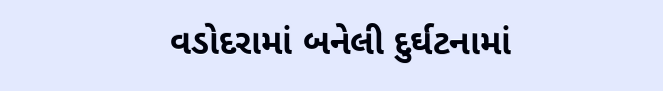વડોદરામાં બનેલી દુર્ઘટનામાં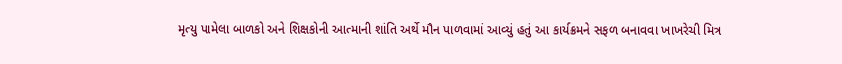મૃત્યુ પામેલા બાળકો અને શિક્ષકોની આત્માની શાંતિ અર્થે મૌન પાળવામાં આવ્યું હતું આ કાર્યક્રમને સફળ બનાવવા ખાખરેચી મિત્ર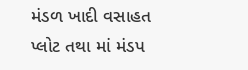મંડળ ખાદી વસાહત પ્લોટ તથા માં મંડપ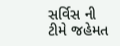સર્વિસ ની ટીમે જહેમત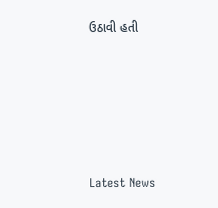ઉઠાવી હતી






Latest News